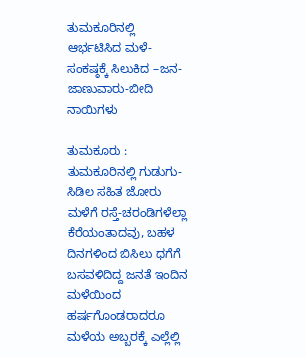ತುಮಕೂರಿನಲ್ಲಿ ಆರ್ಭಟಿಸಿದ ಮಳೆ-ಸಂಕಷ್ಠಕ್ಕೆ ಸಿಲುಕಿದ –ಜನ-ಜಾಣುವಾರು-ಬೀದಿ ನಾಯಿಗಳು

ತುಮಕೂರು : ತುಮಕೂರಿನಲ್ಲಿ ಗುಡುಗು-ಸಿಡಿಲ ಸಹಿತ ಜೋರು ಮಳೆಗೆ ರಸ್ತೆ-ಚರಂಡಿಗಳೆಲ್ಲಾ ಕೆರೆಯಂತಾದವು, ಬಹಳ ದಿನಗಳಿಂದ ಬಿಸಿಲು ಧಗೆಗೆ ಬಸವಳಿದಿದ್ದ ಜನತೆ ಇಂದಿನ ಮಳೆಯಿಂದ ಹರ್ಷಗೊಂಡರಾದರೂ ಮಳೆಯ ಅಬ್ಬರಕ್ಕೆ ಎಲ್ಲೆಲ್ಲಿ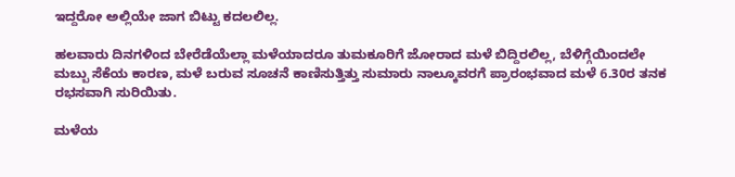ಇದ್ದರೋ ಅಲ್ಲಿಯೇ ಜಾಗ ಬಿಟ್ಟು ಕದಲಲಿಲ್ಲ.

ಹಲವಾರು ದಿನಗಳಿಂದ ಬೇರೆಡೆಯೆಲ್ಲಾ ಮಳೆಯಾದರೂ ತುಮಕೂರಿಗೆ ಜೋರಾದ ಮಳೆ ಬಿದ್ದಿರಲಿಲ್ಲ, ಬೆಳಿಗ್ಗೆಯಿಂದಲೇ ಮಬ್ಬು ಸೆಕೆಯ ಕಾರಣ, ಮಳೆ ಬರುವ ಸೂಚನೆ ಕಾಣಿಸುತ್ತಿತ್ತು ಸುಮಾರು ನಾಲ್ಕೂವರಗೆ ಪ್ರಾರಂಭವಾದ ಮಳೆ 6.30ರ ತನಕ ರಭಸವಾಗಿ ಸುರಿಯಿತು.

ಮಳೆಯ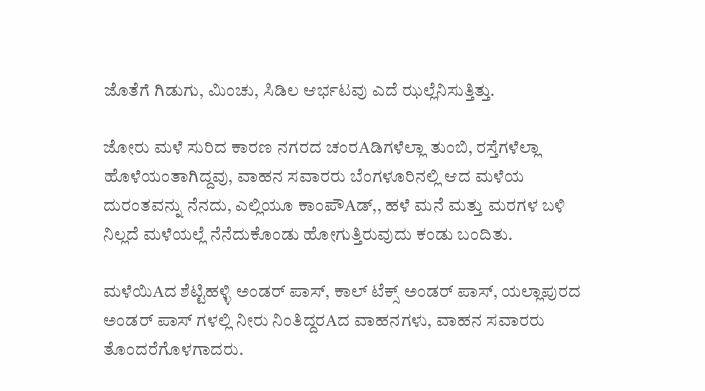ಜೊತೆಗೆ ಗಿಡುಗು, ಮಿಂಚು, ಸಿಡಿಲ ಆರ್ಭಟವು ಎದೆ ಝಲ್ಲೆನಿಸುತ್ತಿತ್ತು.

ಜೋರು ಮಳೆ ಸುರಿದ ಕಾರಣ ನಗರದ ಚಂರAಡಿಗಳೆಲ್ಲಾ ತುಂಬಿ, ರಸ್ತೆಗಳೆಲ್ಲಾ ಹೊಳೆಯಂತಾಗಿದ್ದವು, ವಾಹನ ಸವಾರರು ಬೆಂಗಳೂರಿನಲ್ಲಿ ಆದ ಮಳೆಯ ದುರಂತವನ್ನು ನೆನದು, ಎಲ್ಲಿಯೂ ಕಾಂಪೌAಡ್,, ಹಳೆ ಮನೆ ಮತ್ತು ಮರಗಳ ಬಳಿ ನಿಲ್ಲದೆ ಮಳೆಯಲ್ಲೆ ನೆನೆದುಕೊಂಡು ಹೋಗುತ್ತಿರುವುದು ಕಂಡು ಬಂದಿತು.

ಮಳೆಯಿAದ ಶೆಟ್ಟಿಹಳ್ಳಿ ಅಂಡರ್ ಪಾಸ್, ಕಾಲ್ ಟೆಕ್ಸ್ ಅಂಡರ್ ಪಾಸ್, ಯಲ್ಲಾಪುರದ ಅಂಡರ್ ಪಾಸ್ ಗಳಲ್ಲಿ ನೀರು ನಿಂತಿದ್ದರAದ ವಾಹನಗಳು, ವಾಹನ ಸವಾರರು ತೊಂದರೆಗೊಳಗಾದರು.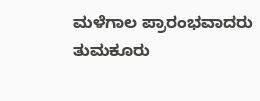ಮಳೆಗಾಲ ಪ್ರಾರಂಭವಾದರು ತುಮಕೂರು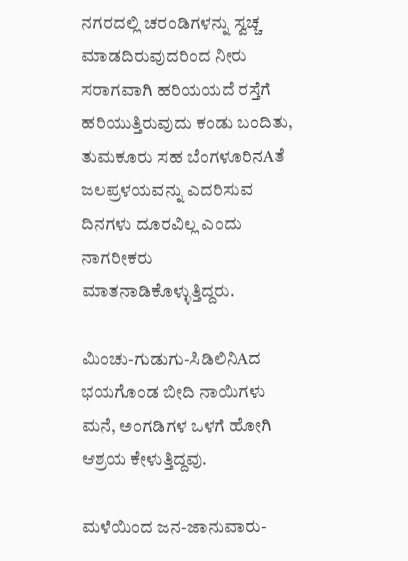ನಗರದಲ್ಲಿ ಚರಂಡಿಗಳನ್ನು ಸ್ವಚ್ಚ ಮಾಡದಿರುವುದರಿಂದ ನೀರು ಸರಾಗವಾಗಿ ಹರಿಯಯದೆ ರಸ್ತೆಗೆ ಹರಿಯುತ್ತಿರುವುದು ಕಂಡು ಬಂದಿತು, ತುಮಕೂರು ಸಹ ಬೆಂಗಳೂರಿನAತೆ ಜಲಪ್ರಳಯವನ್ನು ಎದರಿಸುವ ದಿನಗಳು ದೂರವಿಲ್ಲ ಎಂದು ನಾಗರೀಕರು ಮಾತನಾಡಿಕೊಳ್ಳುತ್ತಿದ್ದರು.

ಮಿಂಚು-ಗುಡುಗು-ಸಿಡಿಲಿನಿAದ ಭಯಗೊಂಡ ಬೀದಿ ನಾಯಿಗಳು ಮನೆ, ಅಂಗಡಿಗಳ ಒಳಗೆ ಹೋಗಿ ಆಶ್ರಯ ಕೇಳುತ್ತಿದ್ದವು.

ಮಳೆಯಿಂದ ಜನ-ಜಾನುವಾರು-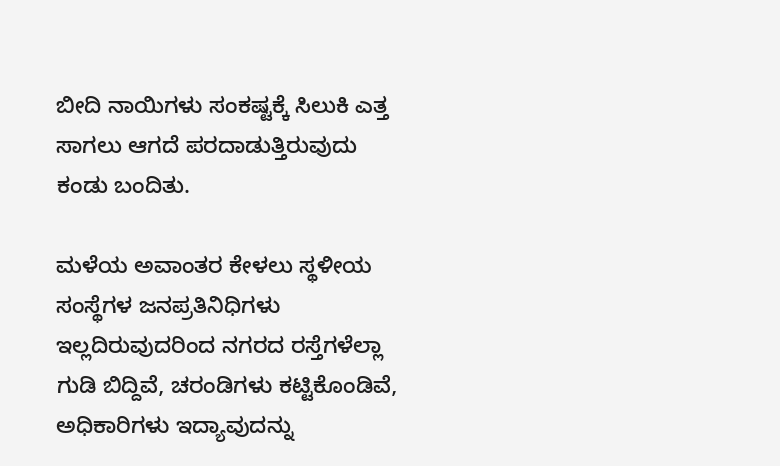ಬೀದಿ ನಾಯಿಗಳು ಸಂಕಷ್ಟಕ್ಕೆ ಸಿಲುಕಿ ಎತ್ತ ಸಾಗಲು ಆಗದೆ ಪರದಾಡುತ್ತಿರುವುದು ಕಂಡು ಬಂದಿತು.

ಮಳೆಯ ಅವಾಂತರ ಕೇಳಲು ಸ್ಥಳೀಯ ಸಂಸ್ಥೆಗಳ ಜನಪ್ರತಿನಿಧಿಗಳು ಇಲ್ಲದಿರುವುದರಿಂದ ನಗರದ ರಸ್ತೆಗಳೆಲ್ಲಾ ಗುಡಿ ಬಿದ್ದಿವೆ, ಚರಂಡಿಗಳು ಕಟ್ಟಿಕೊಂಡಿವೆ, ಅಧಿಕಾರಿಗಳು ಇದ್ಯಾವುದನ್ನು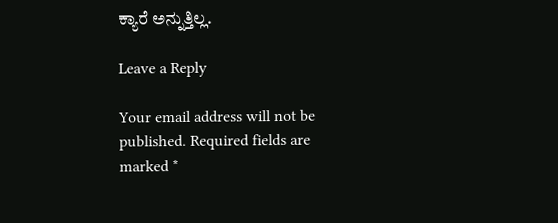ಕ್ಯಾರೆ ಅನ್ನುತ್ತಿಲ್ಲ.

Leave a Reply

Your email address will not be published. Required fields are marked *